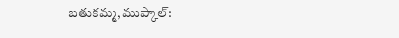బతుకమ్మ,ముప్కాల్: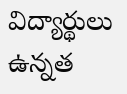విద్యార్థులు ఉన్నత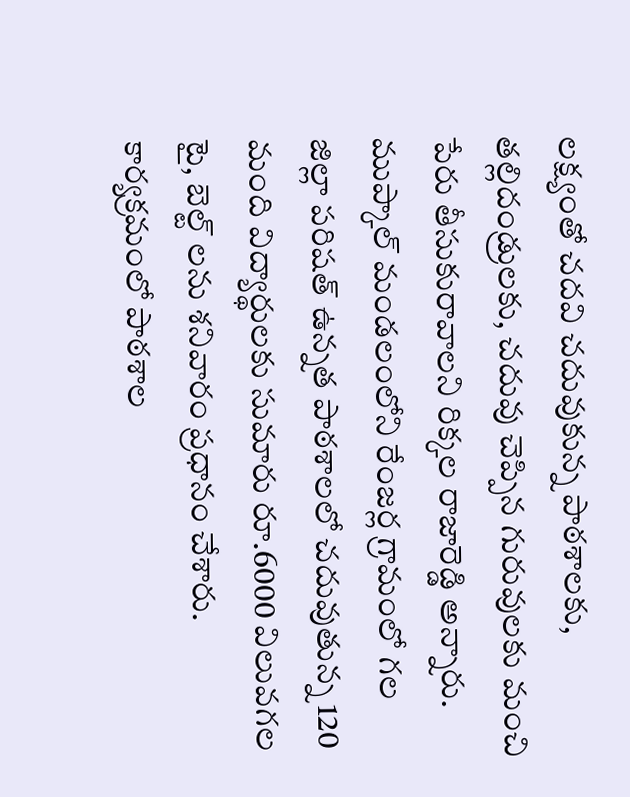లక్ష్యంతో చదవి చదువుకున్న పాఠశాలకు, తల్లిదండ్రులకు, చదువు చెప్పిన గురువులకు మంచి పేరు తీసుకురావాలని రిక్కల రాజారెడ్డి అన్నారు. ముప్కాల్ మండలంలోని రేంజర్ల గ్రామంలో గల జిల్లా పరిషత్ ఉన్నత పాఠశాలలో చదువుతున్న 120 మంది విద్యార్థులకు సుమారు రూ.6000 విలువగల టై, బెల్ట్ లను శనివారం ప్రధానం చేశారు. కార్యక్రమంలో పాఠశాల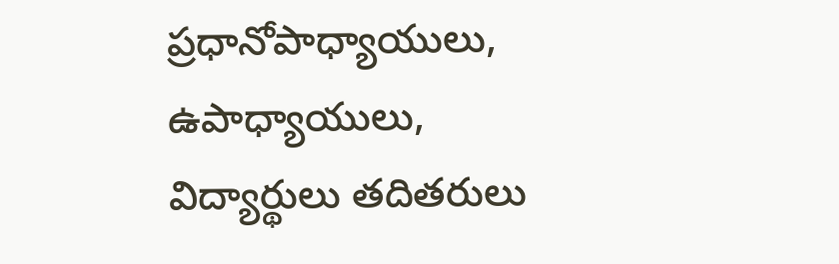ప్రధానోపాధ్యాయులు, ఉపాధ్యాయులు, విద్యార్థులు తదితరులు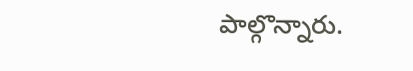పాల్గొన్నారు.